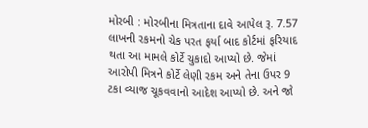મોરબી : મોરબીના મિત્રતાના દાવે આપેલ રૂ. 7.57 લાખની રકમનો ચેક પરત ફર્યા બાદ કોર્ટમાં ફરિયાદ થતા આ મામલે કોર્ટે ચુકાદો આપ્યો છે. જેમાં આરોપી મિત્રને કોર્ટે લેણી રકમ અને તેના ઉપર 9 ટકા વ્યાજ ચૂકવવાનો આદેશ આપ્યો છે. અને જો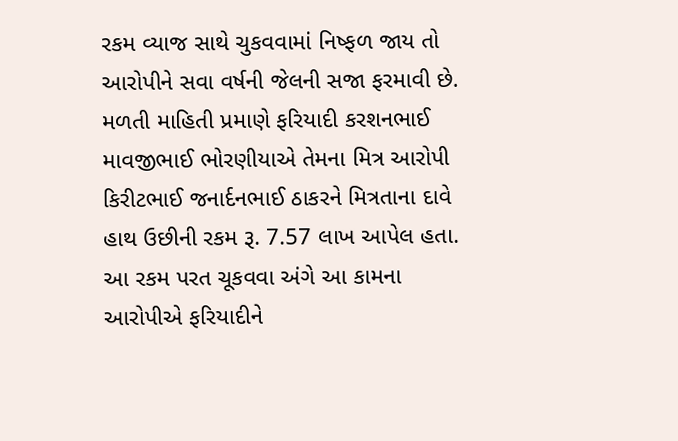રકમ વ્યાજ સાથે ચુકવવામાં નિષ્ફળ જાય તો આરોપીને સવા વર્ષની જેલની સજા ફરમાવી છે. મળતી માહિતી પ્રમાણે ફરિયાદી કરશનભાઈ માવજીભાઈ ભોરણીયાએ તેમના મિત્ર આરોપી કિરીટભાઈ જનાર્દનભાઈ ઠાકરને મિત્રતાના દાવે હાથ ઉછીની રકમ રૂ. 7.57 લાખ આપેલ હતા. આ રકમ પરત ચૂકવવા અંગે આ કામના આરોપીએ ફરિયાદીને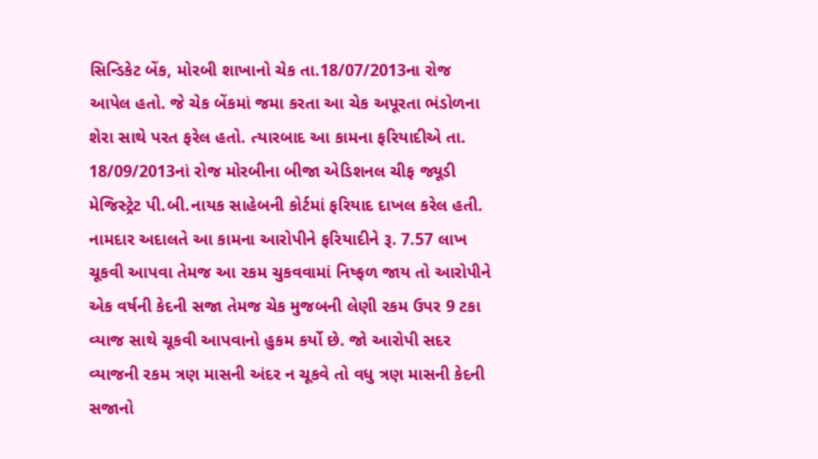સિન્ડિકેટ બેંક, મોરબી શાખાનો ચેક તા.18/07/2013ના રોજ આપેલ હતો. જે ચેક બેંકમાં જમા કરતા આ ચેક અપૂરતા ભંડોળના શેરા સાથે પરત ફરેલ હતો. ત્યારબાદ આ કામના ફરિયાદીએ તા. 18/09/2013નાં રોજ મોરબીના બીજા એડિશનલ ચીફ જ્યૂડી મેજિસ્ટ્રેટ પી.બી.નાયક સાહેબની કોર્ટમાં ફરિયાદ દાખલ કરેલ હતી. નામદાર અદાલતે આ કામના આરોપીને ફરિયાદીને રૂ. 7.57 લાખ ચૂકવી આપવા તેમજ આ રકમ ચુકવવામાં નિષ્ફળ જાય તો આરોપીને એક વર્ષની કેદની સજા તેમજ ચેક મુજબની લેણી રકમ ઉપર 9 ટકા વ્યાજ સાથે ચૂકવી આપવાનો હુકમ કર્યો છે. જો આરોપી સદર વ્યાજની રકમ ત્રણ માસની અંદર ન ચૂકવે તો વધુ ત્રણ માસની કેદની સજાનો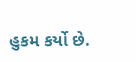હુકમ કર્યો છે.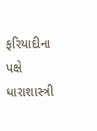ફરિયાદીના પક્ષે ધારાશાસ્ત્રી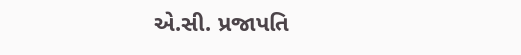એ.સી. પ્રજાપતિ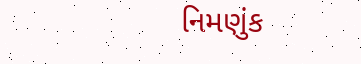નિમણુંક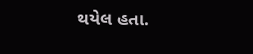થયેલ હતા.